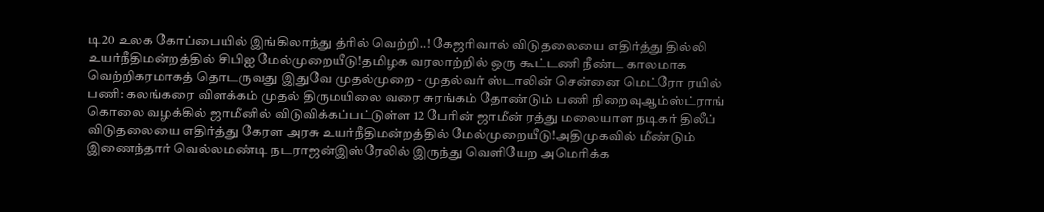டி20 உலக கோப்பையில் இங்கிலாந்து த்ரில் வெற்றி..! கேஜரிவால் விடுதலையை எதிர்த்து தில்லி உயர்நீதிமன்றத்தில் சிபிஐ மேல்முறையீடு!தமிழக வரலாற்றில் ஒரு கூட்டணி நீண்ட காலமாக வெற்றிகரமாகத் தொடருவது இதுவே முதல்முறை - முதல்வர் ஸ்டாலின் சென்னை மெட்ரோ ரயில் பணி: கலங்கரை விளக்கம் முதல் திருமயிலை வரை சுரங்கம் தோண்டும் பணி நிறைவுஆம்ஸ்ட்ராங் கொலை வழக்கில் ஜாமீனில் விடுவிக்கப்பட்டுள்ள 12 பேரின் ஜாமீன் ரத்து மலையாள நடிகர் திலீப் விடுதலையை எதிர்த்து கேரள அரசு உயர்நீதிமன்றத்தில் மேல்முறையீடு!அதிமுகவில் மீண்டும் இணைந்தார் வெல்லமண்டி நடராஜன்இஸ்ரேலில் இருந்து வெளியேற அமெரிக்க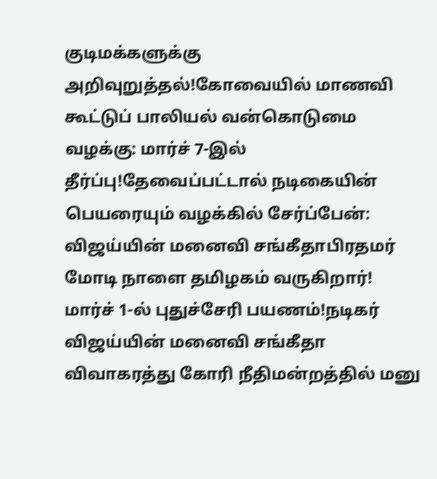குடிமக்களுக்கு அறிவுறுத்தல்!கோவையில் மாணவி கூட்டுப் பாலியல் வன்கொடுமை வழக்கு: மார்ச் 7-இல் தீர்ப்பு!தேவைப்பட்டால் நடிகையின் பெயரையும் வழக்கில் சேர்ப்பேன்: விஜய்யின் மனைவி சங்கீதாபிரதமர் மோடி நாளை தமிழகம் வருகிறார்! மார்ச் 1-ல் புதுச்சேரி பயணம்!நடிகர் விஜய்யின் மனைவி சங்கீதா விவாகரத்து கோரி நீதிமன்றத்தில் மனு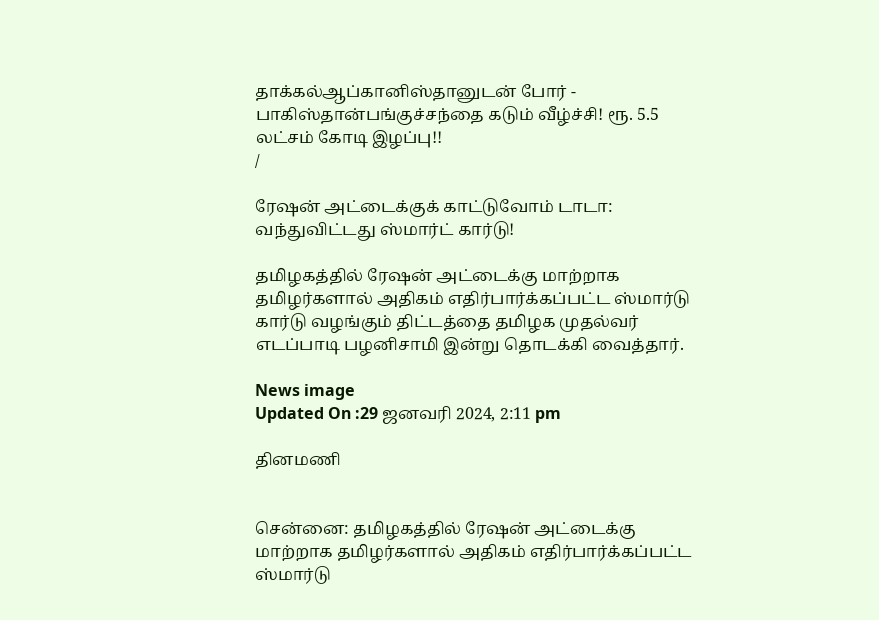தாக்கல்ஆப்கானிஸ்தானுடன் போர் - பாகிஸ்தான்பங்குச்சந்தை கடும் வீழ்ச்சி! ரூ. 5.5 லட்சம் கோடி இழப்பு!!
/

ரேஷன் அட்டைக்குக் காட்டுவோம் டாடா: வந்துவிட்டது ஸ்மார்ட் கார்டு!

தமிழகத்தில் ரேஷன் அட்டைக்கு மாற்றாக தமிழர்களால் அதிகம் எதிர்பார்க்கப்பட்ட ஸ்மார்டு கார்டு வழங்கும் திட்டத்தை தமிழக முதல்வர் எடப்பாடி பழனிசாமி இன்று தொடக்கி வைத்தார்.

News image
Updated On :29 ஜனவரி 2024, 2:11 pm

தினமணி


சென்னை: தமிழகத்தில் ரேஷன் அட்டைக்கு மாற்றாக தமிழர்களால் அதிகம் எதிர்பார்க்கப்பட்ட ஸ்மார்டு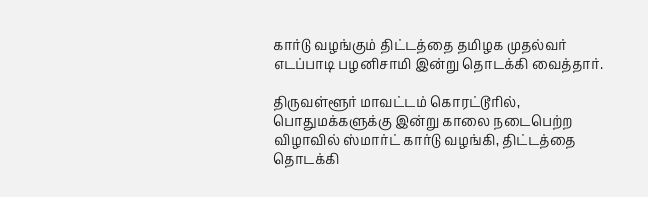கார்டு வழங்கும் திட்டத்தை தமிழக முதல்வர் எடப்பாடி பழனிசாமி இன்று தொடக்கி வைத்தார்.

திருவள்ளூர் மாவட்டம் கொரட்டூரில், பொதுமக்களுக்கு இன்று காலை நடைபெற்ற விழாவில் ஸ்மார்ட் கார்டு வழங்கி, திட்டத்தை தொடக்கி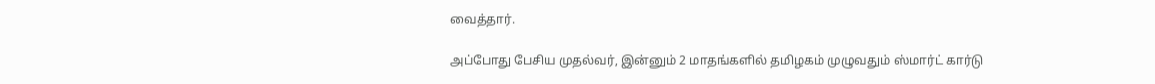வைத்தார்.

அப்போது பேசிய முதல்வர், இன்னும் 2 மாதங்களில் தமிழகம் முழுவதும் ஸ்மார்ட் கார்டு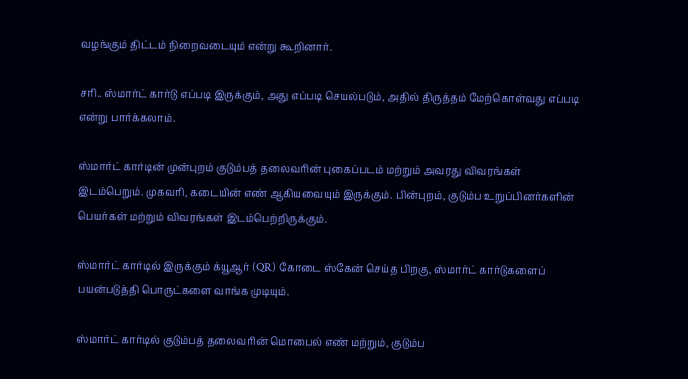வழங்கும் திட்டம் நிறைவடையும் என்று கூறினார்.

சரி.. ஸ்மார்ட் கார்டு எப்படி இருக்கும், அது எப்படி செயல்படும், அதில் திருத்தம் மேற்கொள்வது எப்படி என்று பார்க்கலாம்.

ஸ்மார்ட் கார்டின் முன்புறம் குடும்பத் தலைவரின் புகைப்படம் மற்றும் அவரது விவரங்கள் இடம்பெறும். முகவரி, கடையின் எண் ஆகியவையும் இருக்கும். பின்புறம், குடும்ப உறுப்பினர்களின் பெயர்கள் மற்றும் விவரங்கள் இடம்பெற்றிருக்கும்.

ஸ்மார்ட் கார்டில் இருக்கும் க்யூஆர் (QR) கோடை ஸ்கேன் செய்த பிறகு, ஸ்மார்ட் கார்டுகளைப் பயன்படுத்தி பொருட்களை வாங்க முடியும்.

ஸ்மார்ட் கார்டில் குடும்பத் தலைவரின் மொபைல் எண் மற்றும், குடும்ப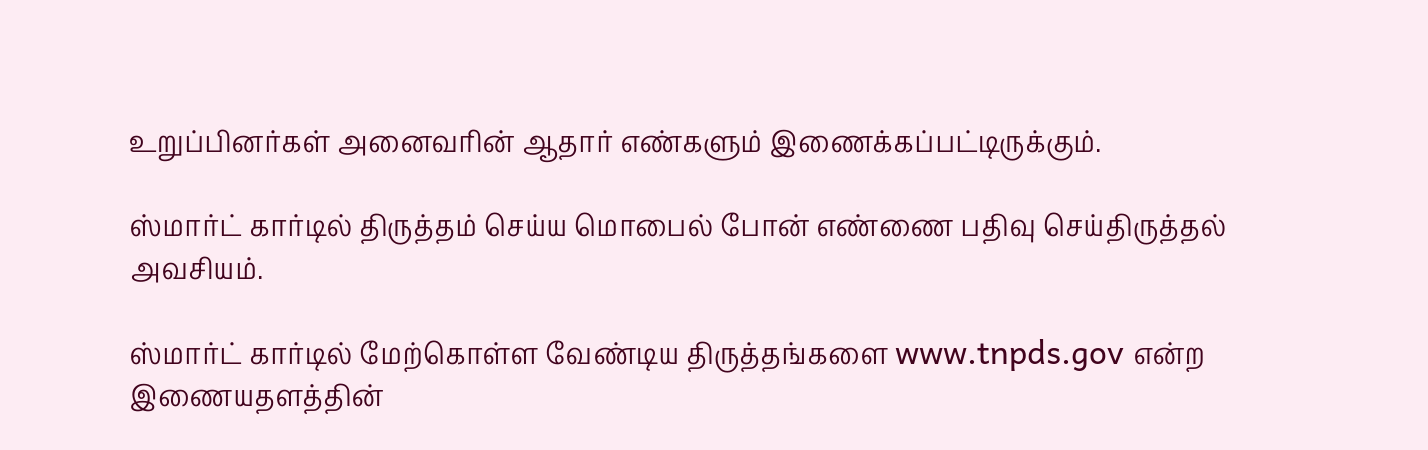உறுப்பினர்கள் அனைவரின் ஆதார் எண்களும் இணைக்கப்பட்டிருக்கும்.

ஸ்மார்ட் கார்டில் திருத்தம் செய்ய மொபைல் போன் எண்ணை பதிவு செய்திருத்தல் அவசியம்.

ஸ்மார்ட் கார்டில் மேற்கொள்ள வேண்டிய திருத்தங்களை www.tnpds.gov என்ற இணையதளத்தின்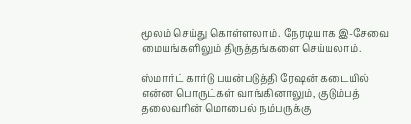மூலம் செய்து கொள்ளலாம். நேரடியாக இ-சேவை மையங்களிலும் திருத்தங்களை செய்யலாம்.

ஸ்மார்ட் கார்டு பயன்படுத்தி ரேஷன் கடையில் என்ன பொருட்கள் வாங்கினாலும், குடும்பத் தலைவரின் மொபைல் நம்பருக்கு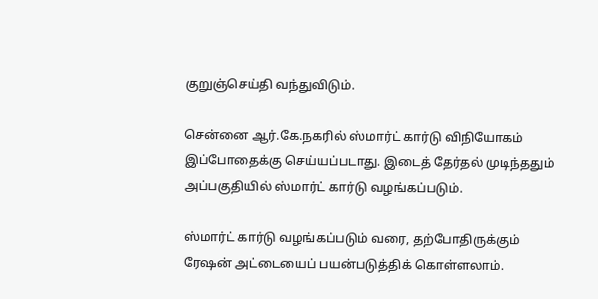குறுஞ்செய்தி வந்துவிடும்.

சென்னை ஆர்.கே.நகரில் ஸ்மார்ட் கார்டு விநியோகம் இப்போதைக்கு செய்யப்படாது. இடைத் தேர்தல் முடிந்ததும் அப்பகுதியில் ஸ்மார்ட் கார்டு வழங்கப்படும்.

ஸ்மார்ட் கார்டு வழங்கப்படும் வரை, தற்போதிருக்கும் ரேஷன் அட்டையைப் பயன்படுத்திக் கொள்ளலாம்.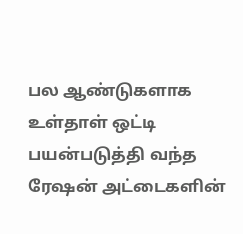பல ஆண்டுகளாக உள்தாள் ஒட்டி பயன்படுத்தி வந்த ரேஷன் அட்டைகளின்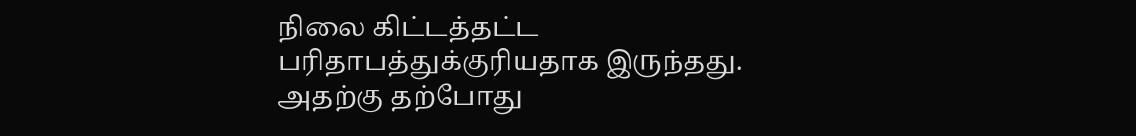நிலை கிட்டத்தட்ட பரிதாபத்துக்குரியதாக இருந்தது. அதற்கு தற்போது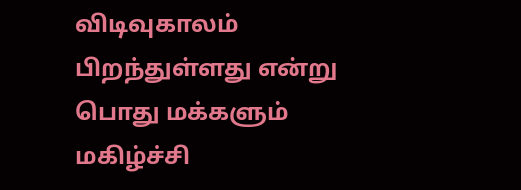விடிவுகாலம் பிறந்துள்ளது என்று பொது மக்களும் மகிழ்ச்சி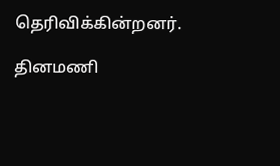தெரிவிக்கின்றனர்.

தினமணி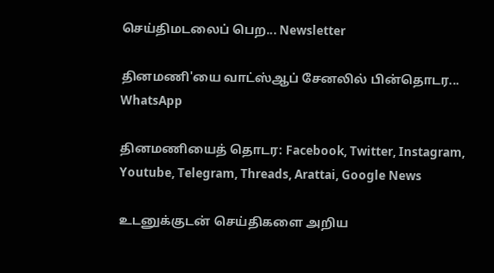செய்திமடலைப் பெற... Newsletter

தினமணி'யை வாட்ஸ்ஆப் சேனலில் பின்தொடர... WhatsApp

தினமணியைத் தொடர: Facebook, Twitter, Instagram, Youtube, Telegram, Threads, Arattai, Google News

உடனுக்குடன் செய்திகளை அறிய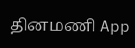தினமணி App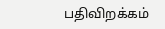பதிவிறக்கம்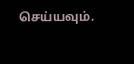செய்யவும்.